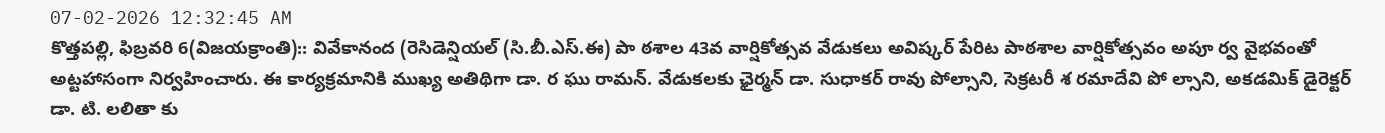07-02-2026 12:32:45 AM
కొత్తపల్లి, ఫిబ్రవరి 6(విజయక్రాంతి):: వివేకానంద (రెసిడెన్షియల్ (సి.బీ.ఎస్.ఈ) పా ఠశాల 43వ వార్షికోత్సవ వేడుకలు అవిష్కర్ పేరిట పాఠశాల వార్షికోత్సవం అపూ ర్వ వైభవంతో అట్టహాసంగా నిర్వహించారు. ఈ కార్యక్రమానికి ముఖ్య అతిథిగా డా. ర ఘు రామన్. వేడుకలకు ఛైర్మన్ డా. సుధాకర్ రావు పోల్సాని, సెక్రటరీ శ రమాదేవి పో ల్సాని, అకడమిక్ డైరెక్టర్ డా. టి. లలితా కు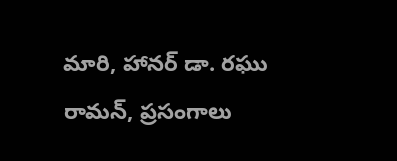మారి, హానర్ డా. రఘు రామన్, ప్రసంగాలు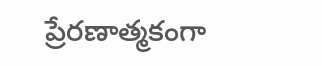ప్రేరణాత్మకంగా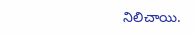నిలిచాయి.